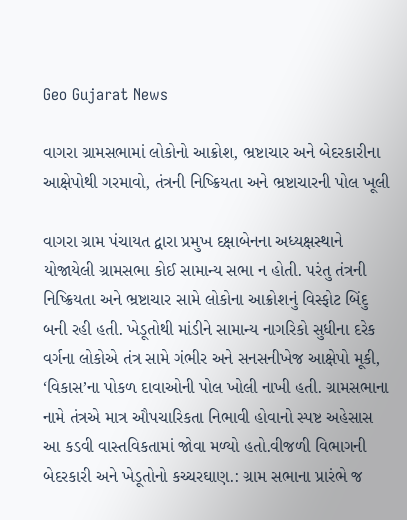Geo Gujarat News

વાગરા ગ્રામસભામાં લોકોનો આક્રોશ, ભ્રષ્ટાચાર અને બેદરકારીના આક્ષેપોથી ગરમાવો, તંત્રની નિષ્ક્રિયતા અને ભ્રષ્ટાચારની પોલ ખૂલી

વાગરા ગ્રામ પંચાયત દ્વારા પ્રમુખ દક્ષાબેનના અધ્યક્ષસ્થાને યોજાયેલી ગ્રામસભા કોઈ સામાન્ય સભા ન હોતી. પરંતુ તંત્રની નિષ્ક્રિયતા અને ભ્રષ્ટાચાર સામે લોકોના આક્રોશનું વિસ્ફોટ બિંદુ બની રહી હતી. ખેડૂતોથી માંડીને સામાન્ય નાગરિકો સુધીના દરેક વર્ગના લોકોએ તંત્ર સામે ગંભીર અને સનસનીખેજ આક્ષેપો મૂકી, ‘વિકાસ’ના પોકળ દાવાઓની પોલ ખોલી નાખી હતી. ગ્રામસભાના નામે તંત્રએ માત્ર ઔપચારિકતા નિભાવી હોવાનો સ્પષ્ટ અહેસાસ આ કડવી વાસ્તવિકતામાં જોવા મળ્યો હતો.વીજળી વિભાગની બેદરકારી અને ખેડૂતોનો કચ્ચરઘાણ.: ગ્રામ સભાના પ્રારંભે જ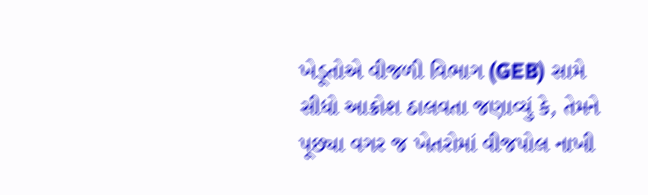ખેડૂતોએ વીજળી વિભાગ (GEB) સામે સીધો આક્રોશ ઠાલવતા જણાવ્યું કે, તેમને પૂછ્યા વગર જ ખેતરોમાં વીજપોલ નાખી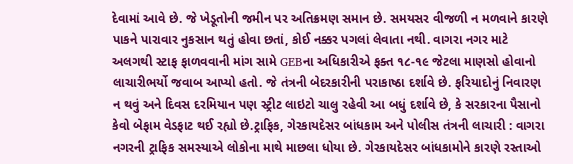દેવામાં આવે છે. જે ખેડૂતોની જમીન પર અતિક્રમણ સમાન છે. સમયસર વીજળી ન મળવાને કારણે પાકને પારાવાર નુકસાન થતું હોવા છતાં, કોઈ નક્કર પગલાં લેવાતા નથી. વાગરા નગર માટે અલગથી સ્ટાફ ફાળવવાની માંગ સામે GEBના અધિકારીએ ફક્ત ૧૮-૧૯ જેટલા માણસો હોવાનો લાચારીભર્યો જવાબ આપ્યો હતો. જે તંત્રની બેદરકારીની પરાકાષ્ઠા દર્શાવે છે. ફરિયાદોનું નિવારણ ન થવું અને દિવસ દરમિયાન પણ સ્ટ્રીટ લાઇટો ચાલુ રહેવી આ બધું દર્શાવે છે, કે સરકારના પૈસાનો કેવો બેફામ વેડફાટ થઈ રહ્યો છે.ટ્રાફિક, ગેરકાયદેસર બાંધકામ અને પોલીસ તંત્રની લાચારી : વાગરા નગરની ટ્રાફિક સમસ્યાએ લોકોના માથે માછલા ધોયા છે. ગેરકાયદેસર બાંધકામોને કારણે રસ્તાઓ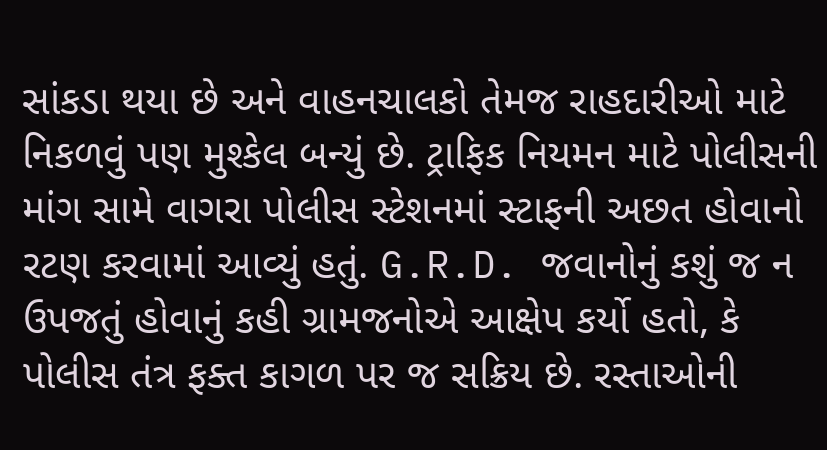સાંકડા થયા છે અને વાહનચાલકો તેમજ રાહદારીઓ માટે નિકળવું પણ મુશ્કેલ બન્યું છે. ટ્રાફિક નિયમન માટે પોલીસની માંગ સામે વાગરા પોલીસ સ્ટેશનમાં સ્ટાફની અછત હોવાનો રટણ કરવામાં આવ્યું હતું. G.R.D. જવાનોનું કશું જ ન ઉપજતું હોવાનું કહી ગ્રામજનોએ આક્ષેપ કર્યો હતો, કે પોલીસ તંત્ર ફક્ત કાગળ પર જ સક્રિય છે. રસ્તાઓની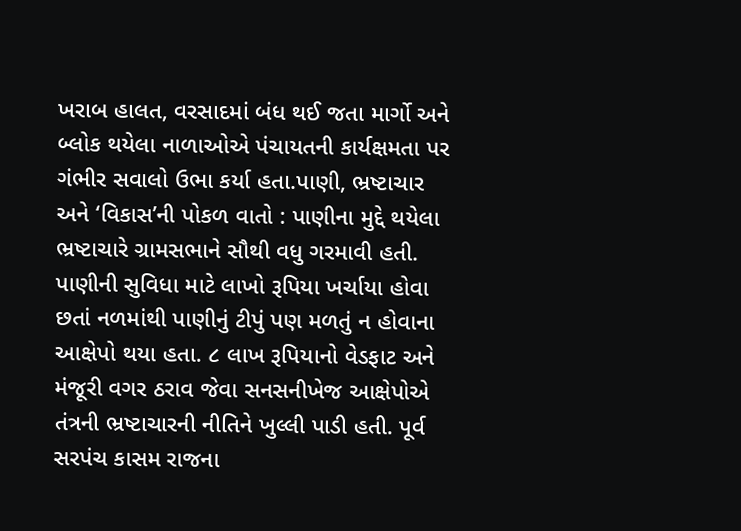ખરાબ હાલત, વરસાદમાં બંધ થઈ જતા માર્ગો અને બ્લોક થયેલા નાળાઓએ પંચાયતની કાર્યક્ષમતા પર ગંભીર સવાલો ઉભા કર્યા હતા.પાણી, ભ્રષ્ટાચાર અને ‘વિકાસ’ની પોકળ વાતો : પાણીના મુદ્દે થયેલા ભ્રષ્ટાચારે ગ્રામસભાને સૌથી વધુ ગરમાવી હતી. પાણીની સુવિધા માટે લાખો રૂપિયા ખર્ચાયા હોવા છતાં નળમાંથી પાણીનું ટીપું પણ મળતું ન હોવાના આક્ષેપો થયા હતા. ૮ લાખ રૂપિયાનો વેડફાટ અને મંજૂરી વગર ઠરાવ જેવા સનસનીખેજ આક્ષેપોએ તંત્રની ભ્રષ્ટાચારની નીતિને ખુલ્લી પાડી હતી. પૂર્વ સરપંચ કાસમ રાજના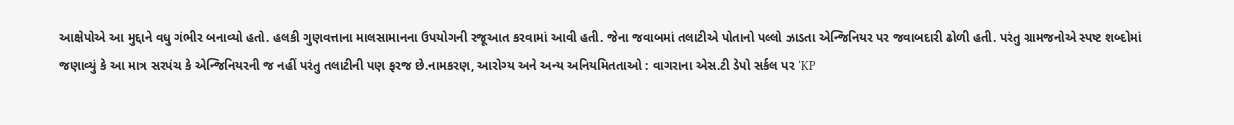આક્ષેપોએ આ મુદ્દાને વધુ ગંભીર બનાવ્યો હતો. હલકી ગુણવત્તાના માલસામાનના ઉપયોગની રજૂઆત કરવામાં આવી હતી. જેના જવાબમાં તલાટીએ પોતાનો પલ્લો ઝાડતા એન્જિનિયર પર જવાબદારી ઢોળી હતી. પરંતુ ગ્રામજનોએ સ્પષ્ટ શબ્દોમાં જણાવ્યું કે આ માત્ર સરપંચ કે એન્જિનિયરની જ નહીં પરંતુ તલાટીની પણ ફરજ છે.નામકરણ, આરોગ્ય અને અન્ય અનિયમિતતાઓ : વાગરાના એસ.ટી ડેપો સર્કલ પર ‘KP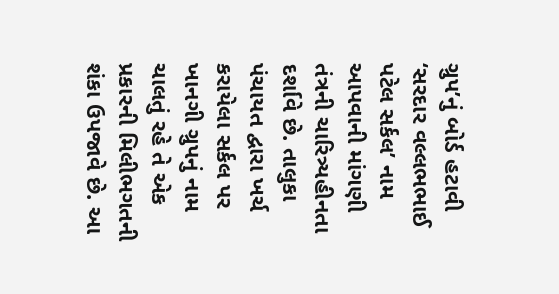ગ્રુપ’નું બોર્ડ હટાવી ‘સરદાર વલ્લભભાઈ પટેલ સર્કલ’ નામ આપવાની માંગણી તંત્રની ચારિત્ર્યહીનતા દર્શાવે છે. તાલુકા પંચાયત દ્વારા ખર્ચ કરાયેલા સર્કલ પર ખાનગી ગ્રુપનું નામ ચાલતું રહે તે એક પ્રકારની મિલીભગતની શંકા ઉપજાવે છે. આ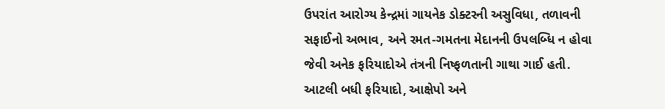ઉપરાંત આરોગ્ય કેન્દ્રમાં ગાયનેક ડોક્ટરની અસુવિધા, તળાવની સફાઈનો અભાવ, અને રમત-ગમતના મેદાનની ઉપલબ્ધિ ન હોવા જેવી અનેક ફરિયાદોએ તંત્રની નિષ્ફળતાની ગાથા ગાઈ હતી. આટલી બધી ફરિયાદો, આક્ષેપો અને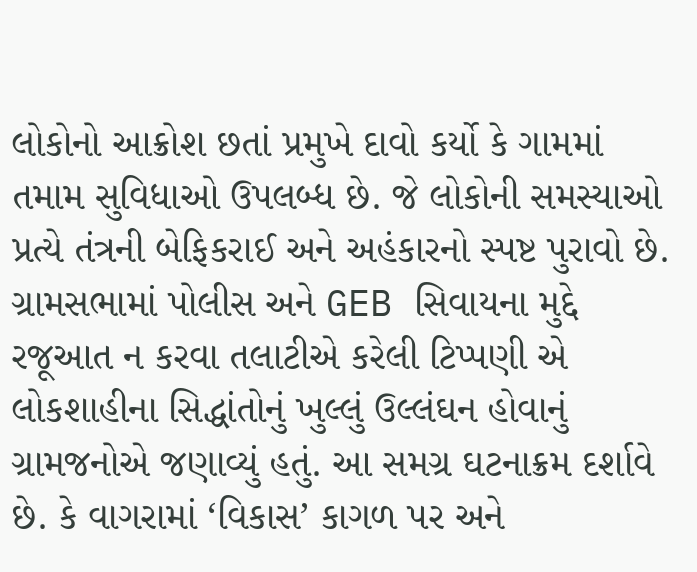લોકોનો આક્રોશ છતાં પ્રમુખે દાવો કર્યો કે ગામમાં તમામ સુવિધાઓ ઉપલબ્ધ છે. જે લોકોની સમસ્યાઓ પ્રત્યે તંત્રની બેફિકરાઈ અને અહંકારનો સ્પષ્ટ પુરાવો છે. ગ્રામસભામાં પોલીસ અને GEB સિવાયના મુદ્દે રજૂઆત ન કરવા તલાટીએ કરેલી ટિપ્પણી એ લોકશાહીના સિદ્ધાંતોનું ખુલ્લું ઉલ્લંઘન હોવાનું ગ્રામજનોએ જણાવ્યું હતું. આ સમગ્ર ઘટનાક્રમ દર્શાવે છે. કે વાગરામાં ‘વિકાસ’ કાગળ પર અને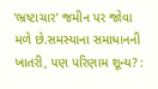‘ભ્રષ્ટાચાર’ જમીન પર જોવા મળે છે.સમસ્યાના સમાધાનની ખાતરી, પણ પરિણામ શૂન્ય? :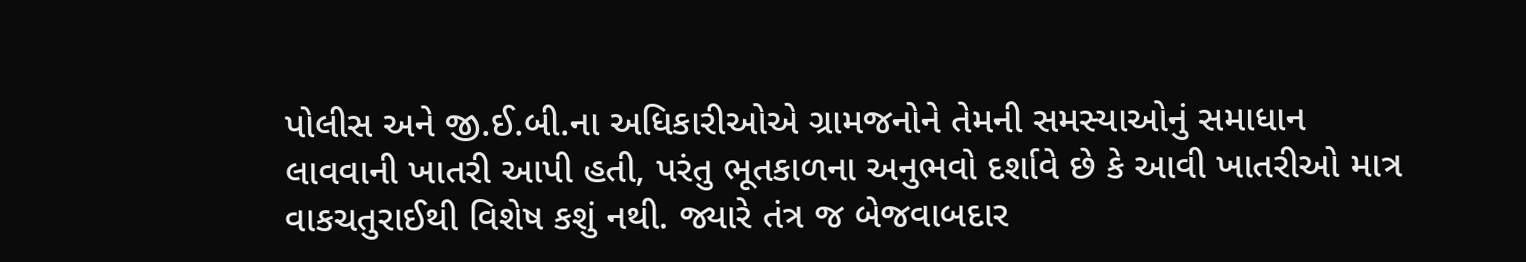પોલીસ અને જી.ઈ.બી.ના અધિકારીઓએ ગ્રામજનોને તેમની સમસ્યાઓનું સમાધાન લાવવાની ખાતરી આપી હતી, પરંતુ ભૂતકાળના અનુભવો દર્શાવે છે કે આવી ખાતરીઓ માત્ર વાકચતુરાઈથી વિશેષ કશું નથી. જ્યારે તંત્ર જ બેજવાબદાર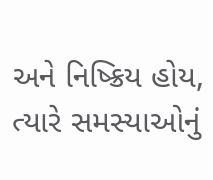અને નિષ્ક્રિય હોય, ત્યારે સમસ્યાઓનું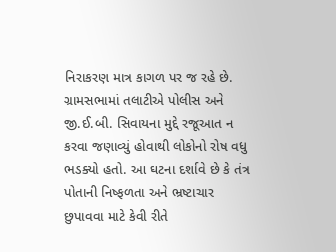નિરાકરણ માત્ર કાગળ પર જ રહે છે. ગ્રામસભામાં તલાટીએ પોલીસ અને જી.ઈ.બી. સિવાયના મુદ્દે રજૂઆત ન કરવા જણાવ્યું હોવાથી લોકોનો રોષ વધુ ભડક્યો હતો. આ ઘટના દર્શાવે છે કે તંત્ર પોતાની નિષ્ફળતા અને ભ્રષ્ટાચાર છુપાવવા માટે કેવી રીતે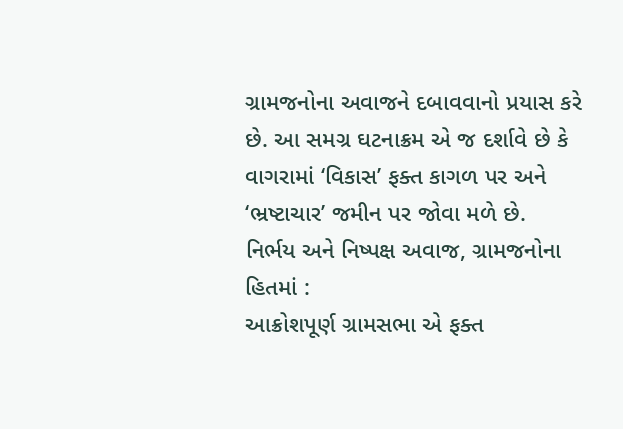ગ્રામજનોના અવાજને દબાવવાનો પ્રયાસ કરે છે. આ સમગ્ર ઘટનાક્રમ એ જ દર્શાવે છે કે વાગરામાં ‘વિકાસ’ ફક્ત કાગળ પર અને ‘ભ્રષ્ટાચાર’ જમીન પર જોવા મળે છે.
નિર્ભય અને નિષ્પક્ષ અવાજ, ગ્રામજનોના હિતમાં :
આક્રોશપૂર્ણ ગ્રામસભા એ ફક્ત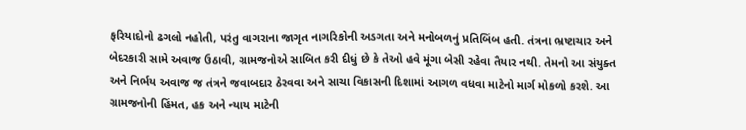ફરિયાદોનો ઢગલો નહોતી, પરંતુ વાગરાના જાગૃત નાગરિકોની અડગતા અને મનોબળનું પ્રતિબિંબ હતી. તંત્રના ભ્રષ્ટાચાર અને બેદરકારી સામે અવાજ ઉઠાવી, ગ્રામજનોએ સાબિત કરી દીધું છે કે તેઓ હવે મૂંગા બેસી રહેવા તૈયાર નથી. તેમનો આ સંયુક્ત અને નિર્ભય અવાજ જ તંત્રને જવાબદાર ઠેરવવા અને સાચા વિકાસની દિશામાં આગળ વધવા માટેનો માર્ગ મોકળો કરશે. આ ગ્રામજનોની હિંમત, હક અને ન્યાય માટેની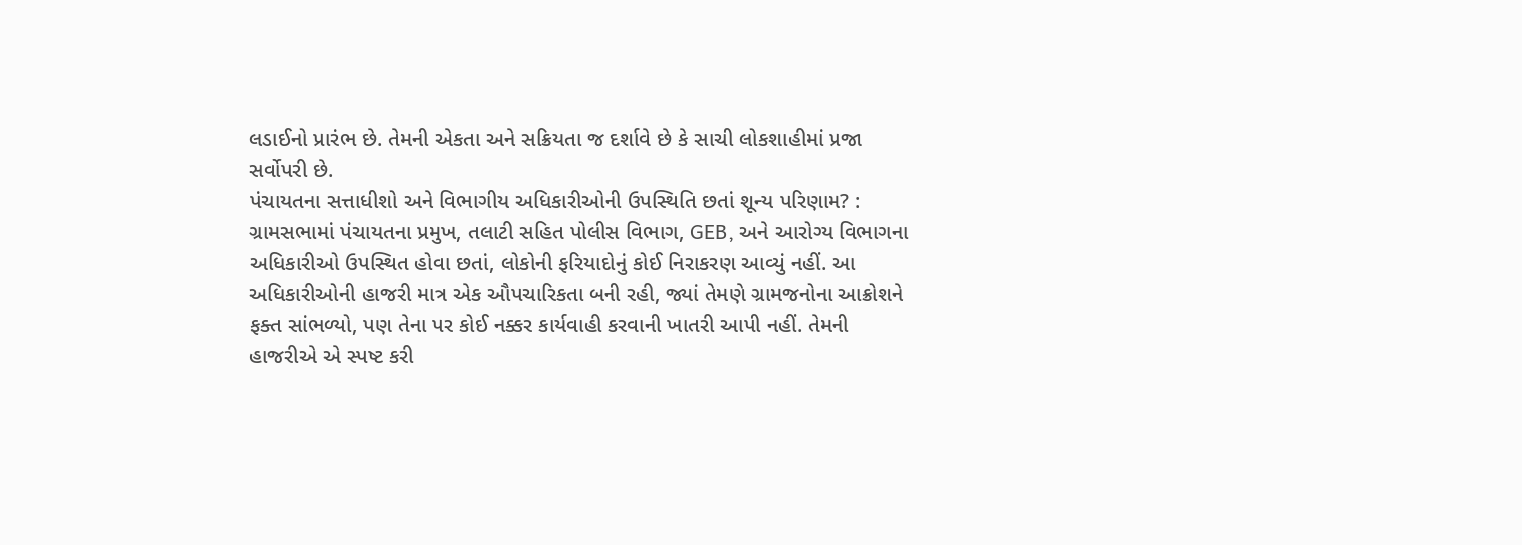લડાઈનો પ્રારંભ છે. તેમની એકતા અને સક્રિયતા જ દર્શાવે છે કે સાચી લોકશાહીમાં પ્રજા સર્વોપરી છે.
પંચાયતના સત્તાધીશો અને વિભાગીય અધિકારીઓની ઉપસ્થિતિ છતાં શૂન્ય પરિણામ? :
ગ્રામસભામાં પંચાયતના પ્રમુખ, તલાટી સહિત પોલીસ વિભાગ, GEB, અને આરોગ્ય વિભાગના અધિકારીઓ ઉપસ્થિત હોવા છતાં, લોકોની ફરિયાદોનું કોઈ નિરાકરણ આવ્યું નહીં. આ અધિકારીઓની હાજરી માત્ર એક ઔપચારિકતા બની રહી, જ્યાં તેમણે ગ્રામજનોના આક્રોશને ફક્ત સાંભળ્યો, પણ તેના પર કોઈ નક્કર કાર્યવાહી કરવાની ખાતરી આપી નહીં. તેમની હાજરીએ એ સ્પષ્ટ કરી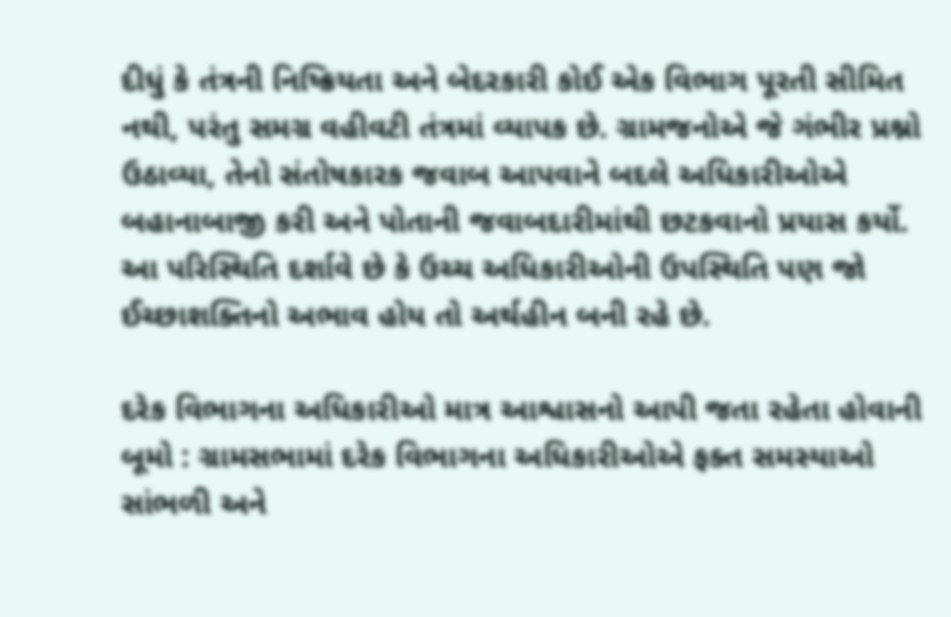દીધું કે તંત્રની નિષ્ક્રિયતા અને બેદરકારી કોઈ એક વિભાગ પૂરતી સીમિત નથી, પરંતુ સમગ્ર વહીવટી તંત્રમાં વ્યાપક છે. ગ્રામજનોએ જે ગંભીર પ્રશ્નો ઉઠાવ્યા, તેનો સંતોષકારક જવાબ આપવાને બદલે અધિકારીઓએ બહાનાબાજી કરી અને પોતાની જવાબદારીમાંથી છટકવાનો પ્રયાસ કર્યો. આ પરિસ્થિતિ દર્શાવે છે કે ઉચ્ચ અધિકારીઓની ઉપસ્થિતિ પણ જો ઈચ્છાશક્તિનો અભાવ હોય તો અર્થહીન બની રહે છે.

દરેક વિભાગના અધિકારીઓ માત્ર આશ્વાસનો આપી જતા રહેતા હોવાની બૂમો : ગ્રામસભામાં દરેક વિભાગના અધિકારીઓએ ફક્ત સમસ્યાઓ સાંભળી અને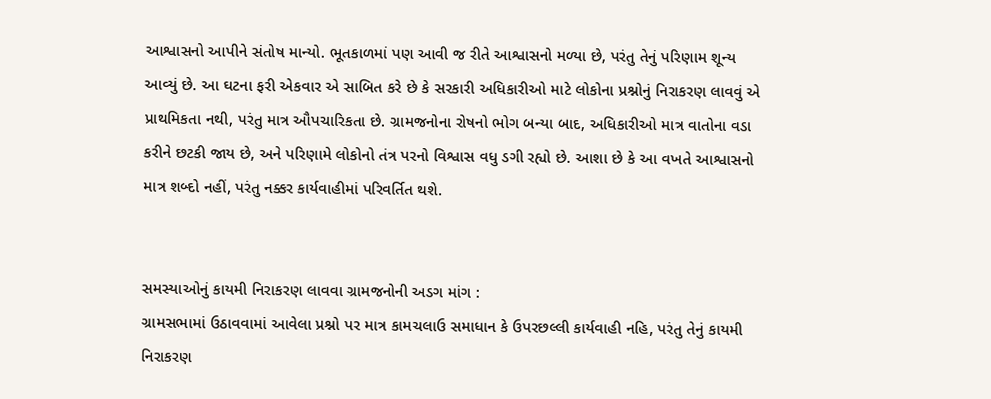આશ્વાસનો આપીને સંતોષ માન્યો. ભૂતકાળમાં પણ આવી જ રીતે આશ્વાસનો મળ્યા છે, પરંતુ તેનું પરિણામ શૂન્ય આવ્યું છે. આ ઘટના ફરી એકવાર એ સાબિત કરે છે કે સરકારી અધિકારીઓ માટે લોકોના પ્રશ્નોનું નિરાકરણ લાવવું એ પ્રાથમિકતા નથી, પરંતુ માત્ર ઔપચારિકતા છે. ગ્રામજનોના રોષનો ભોગ બન્યા બાદ, અધિકારીઓ માત્ર વાતોના વડા કરીને છટકી જાય છે, અને પરિણામે લોકોનો તંત્ર પરનો વિશ્વાસ વધુ ડગી રહ્યો છે. આશા છે કે આ વખતે આશ્વાસનો માત્ર શબ્દો નહીં, પરંતુ નક્કર કાર્યવાહીમાં પરિવર્તિત થશે.


સમસ્યાઓનું કાયમી નિરાકરણ લાવવા ગ્રામજનોની અડગ માંગ :
ગ્રામસભામાં ઉઠાવવામાં આવેલા પ્રશ્નો પર માત્ર કામચલાઉ સમાધાન કે ઉપરછલ્લી કાર્યવાહી નહિ, પરંતુ તેનું કાયમી નિરાકરણ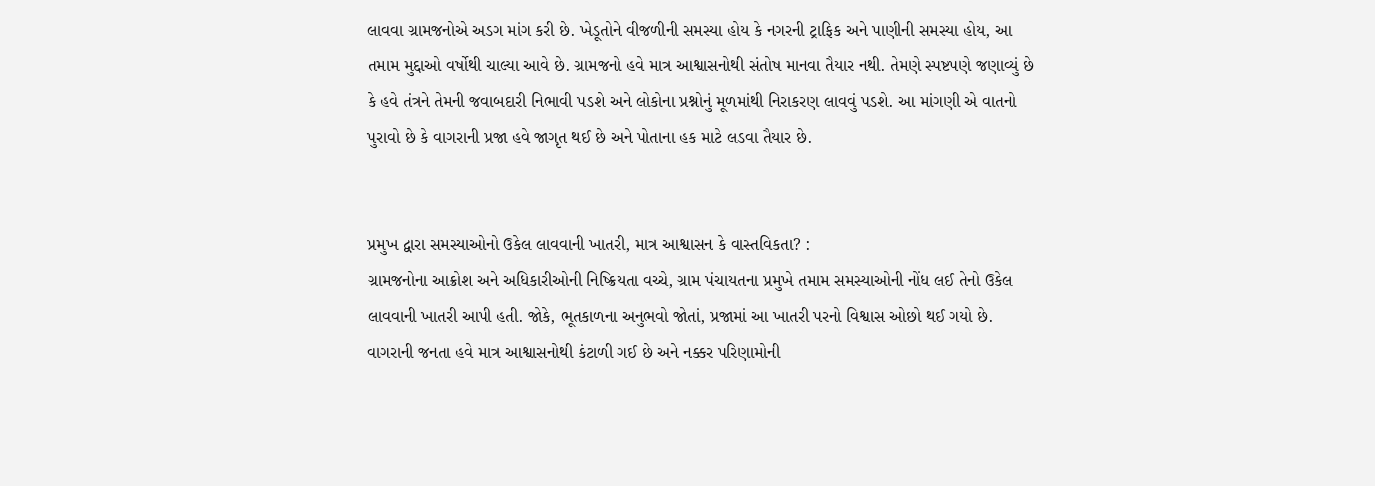લાવવા ગ્રામજનોએ અડગ માંગ કરી છે. ખેડૂતોને વીજળીની સમસ્યા હોય કે નગરની ટ્રાફિક અને પાણીની સમસ્યા હોય, આ તમામ મુદ્દાઓ વર્ષોથી ચાલ્યા આવે છે. ગ્રામજનો હવે માત્ર આશ્વાસનોથી સંતોષ માનવા તૈયાર નથી. તેમણે સ્પષ્ટપણે જણાવ્યું છે કે હવે તંત્રને તેમની જવાબદારી નિભાવી પડશે અને લોકોના પ્રશ્નોનું મૂળમાંથી નિરાકરણ લાવવું પડશે. આ માંગણી એ વાતનો પુરાવો છે કે વાગરાની પ્રજા હવે જાગૃત થઈ છે અને પોતાના હક માટે લડવા તૈયાર છે.


પ્રમુખ દ્વારા સમસ્યાઓનો ઉકેલ લાવવાની ખાતરી, માત્ર આશ્વાસન કે વાસ્તવિકતા? :
ગ્રામજનોના આક્રોશ અને અધિકારીઓની નિષ્ક્રિયતા વચ્ચે, ગ્રામ પંચાયતના પ્રમુખે તમામ સમસ્યાઓની નોંધ લઈ તેનો ઉકેલ લાવવાની ખાતરી આપી હતી. જોકે, ભૂતકાળના અનુભવો જોતાં, પ્રજામાં આ ખાતરી પરનો વિશ્વાસ ઓછો થઈ ગયો છે. વાગરાની જનતા હવે માત્ર આશ્વાસનોથી કંટાળી ગઈ છે અને નક્કર પરિણામોની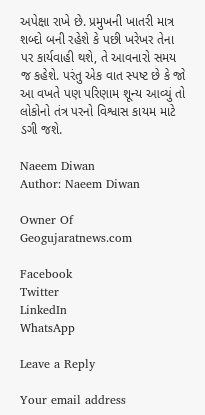અપેક્ષા રાખે છે. પ્રમુખની ખાતરી માત્ર શબ્દો બની રહેશે કે પછી ખરેખર તેના પર કાર્યવાહી થશે, તે આવનારો સમય જ કહેશે. પરંતુ એક વાત સ્પષ્ટ છે કે જો આ વખતે પણ પરિણામ શૂન્ય આવ્યું તો લોકોનો તંત્ર પરનો વિશ્વાસ કાયમ માટે ડગી જશે.

Naeem Diwan
Author: Naeem Diwan

Owner Of Geogujaratnews.com

Facebook
Twitter
LinkedIn
WhatsApp

Leave a Reply

Your email address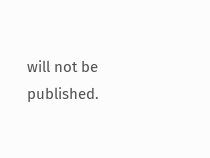will not be published.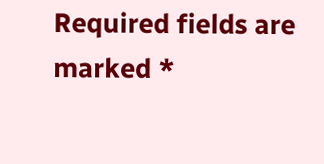Required fields are marked *